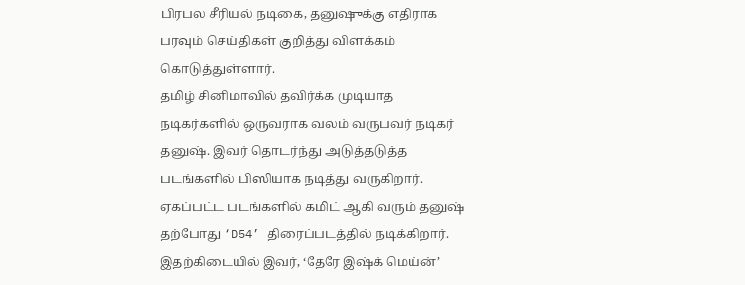பிரபல சீரியல் நடிகை, தனுஷுக்கு எதிராக பரவும் செய்திகள் குறித்து விளக்கம் கொடுத்துள்ளார்.
தமிழ் சினிமாவில் தவிர்க்க முடியாத நடிகர்களில் ஒருவராக வலம் வருபவர் நடிகர் தனுஷ். இவர் தொடர்ந்து அடுத்தடுத்த படங்களில் பிஸியாக நடித்து வருகிறார். ஏகப்பட்ட படங்களில் கமிட் ஆகி வரும் தனுஷ் தற்போது ‘D54’ திரைப்படத்தில் நடிக்கிறார். இதற்கிடையில் இவர், ‘தேரே இஷ்க் மெய்ன்’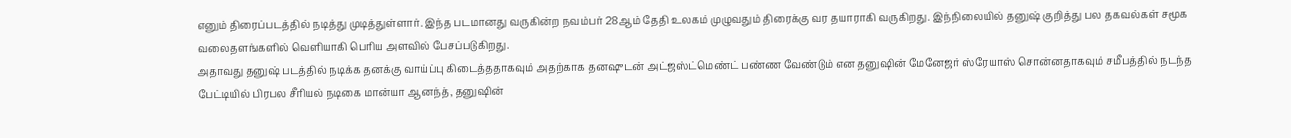எனும் திரைப்படத்தில் நடித்து முடித்துள்ளார். இந்த படமானது வருகின்ற நவம்பர் 28ஆம் தேதி உலகம் முழுவதும் திரைக்கு வர தயாராகி வருகிறது. இந்நிலையில் தனுஷ் குறித்து பல தகவல்கள் சமூக வலைதளங்களில் வெளியாகி பெரிய அளவில் பேசப்படுகிறது.
அதாவது தனுஷ் படத்தில் நடிக்க தனக்கு வாய்ப்பு கிடைத்ததாகவும் அதற்காக தனஷுடன் அட்ஜஸ்ட்மெண்ட் பண்ண வேண்டும் என தனுஷின் மேனேஜர் ஸ்ரேயாஸ் சொன்னதாகவும் சமீபத்தில் நடந்த பேட்டியில் பிரபல சீரியல் நடிகை மான்யா ஆனந்த், தனுஷின்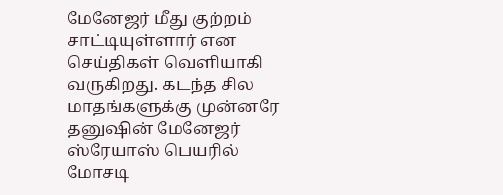மேனேஜர் மீது குற்றம் சாட்டியுள்ளார் என செய்திகள் வெளியாகி வருகிறது. கடந்த சில மாதங்களுக்கு முன்னரே தனுஷின் மேனேஜர் ஸ்ரேயாஸ் பெயரில் மோசடி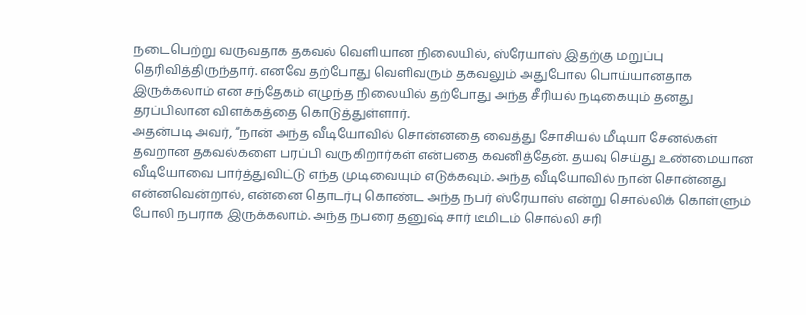நடைபெற்று வருவதாக தகவல் வெளியான நிலையில், ஸ்ரேயாஸ் இதற்கு மறுப்பு தெரிவித்திருந்தார். எனவே தற்போது வெளிவரும் தகவலும் அதுபோல பொய்யானதாக இருக்கலாம் என சந்தேகம் எழுந்த நிலையில் தற்போது அந்த சீரியல் நடிகையும் தனது தரப்பிலான விளக்கத்தை கொடுத்துள்ளார்.
அதன்படி அவர், “நான் அந்த வீடியோவில் சொன்னதை வைத்து சோசியல் மீடியா சேனல்கள் தவறான தகவல்களை பரப்பி வருகிறார்கள் என்பதை கவனித்தேன். தயவு செய்து உண்மையான வீடியோவை பார்த்துவிட்டு எந்த முடிவையும் எடுக்கவும். அந்த வீடியோவில் நான் சொன்னது என்னவென்றால், என்னை தொடர்பு கொண்ட அந்த நபர் ஸ்ரேயாஸ் என்று சொல்லிக் கொள்ளும் போலி நபராக இருக்கலாம். அந்த நபரை தனுஷ் சார் டீமிடம் சொல்லி சரி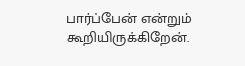பார்ப்பேன் என்றும் கூறியிருக்கிறேன்.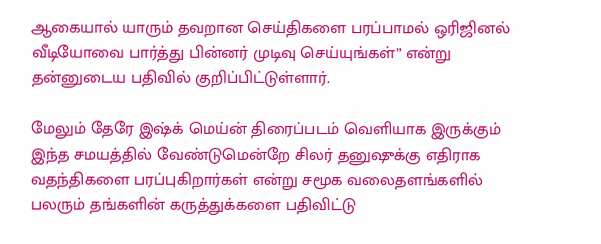ஆகையால் யாரும் தவறான செய்திகளை பரப்பாமல் ஒரிஜினல் வீடியோவை பார்த்து பின்னர் முடிவு செய்யுங்கள்” என்று தன்னுடைய பதிவில் குறிப்பிட்டுள்ளார்.

மேலும் தேரே இஷ்க் மெய்ன் திரைப்படம் வெளியாக இருக்கும் இந்த சமயத்தில் வேண்டுமென்றே சிலர் தனுஷுக்கு எதிராக வதந்திகளை பரப்புகிறார்கள் என்று சமூக வலைதளங்களில் பலரும் தங்களின் கருத்துக்களை பதிவிட்டு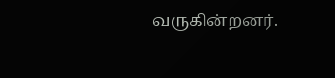வருகின்றனர்.